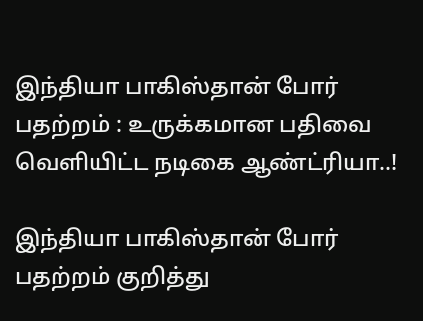இந்தியா பாகிஸ்தான் போர் பதற்றம் : உருக்கமான பதிவை வெளியிட்ட நடிகை ஆண்ட்ரியா..!

இந்தியா பாகிஸ்தான் போர் பதற்றம் குறித்து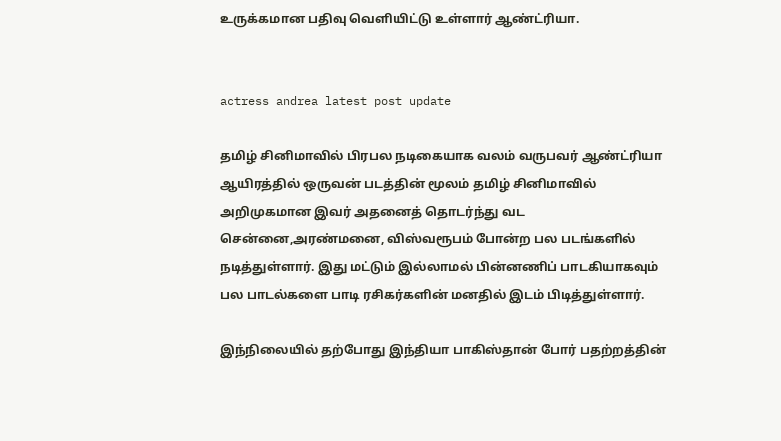உருக்கமான பதிவு வெளியிட்டு உள்ளார் ஆண்ட்ரியா.


actress andrea latest post update

தமிழ் சினிமாவில் பிரபல நடிகையாக வலம் வருபவர் ஆண்ட்ரியா ஆயிரத்தில் ஒருவன் படத்தின் மூலம் தமிழ் சினிமாவில் அறிமுகமான இவர் அதனைத் தொடர்ந்து வட சென்னை,அரண்மனை, விஸ்வரூபம் போன்ற பல படங்களில் நடித்துள்ளார். இது மட்டும் இல்லாமல் பின்னணிப் பாடகியாகவும் பல பாடல்களை பாடி ரசிகர்களின் மனதில் இடம் பிடித்துள்ளார்.

இந்நிலையில் தற்போது இந்தியா பாகிஸ்தான் போர் பதற்றத்தின்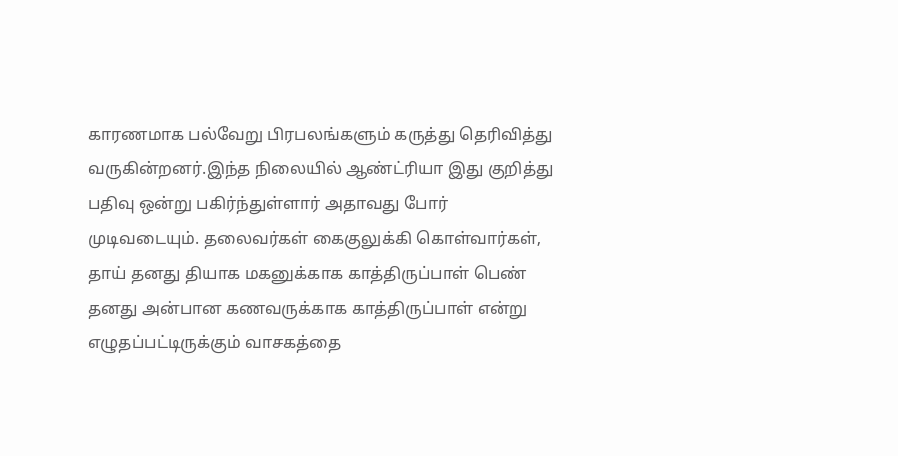காரணமாக பல்வேறு பிரபலங்களும் கருத்து தெரிவித்து வருகின்றனர்.இந்த நிலையில் ஆண்ட்ரியா இது குறித்து பதிவு ஒன்று பகிர்ந்துள்ளார் அதாவது போர் முடிவடையும். தலைவர்கள் கைகுலுக்கி கொள்வார்கள், தாய் தனது தியாக மகனுக்காக காத்திருப்பாள் பெண் தனது அன்பான கணவருக்காக காத்திருப்பாள் என்று எழுதப்பட்டிருக்கும் வாசகத்தை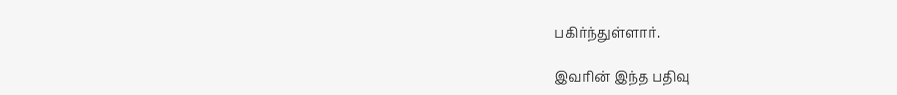பகிர்ந்துள்ளார்.

இவரின் இந்த பதிவு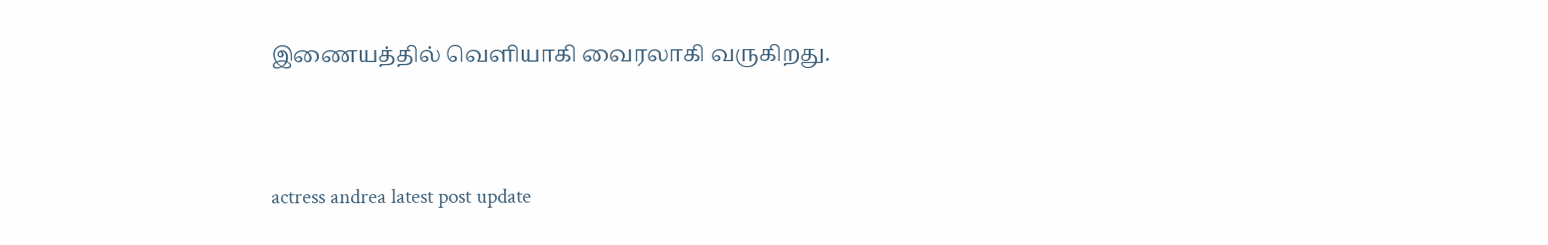இணையத்தில் வெளியாகி வைரலாகி வருகிறது.


actress andrea latest post update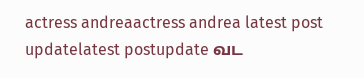actress andreaactress andrea latest post updatelatest postupdate வட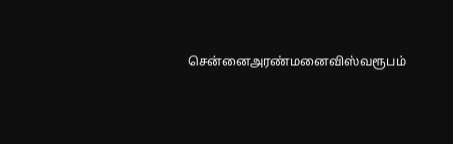சென்னைஅரண்மனைவிஸ்வரூபம்